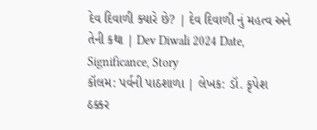દેવ દિવાળી ક્યારે છે? | દેવ દિવાળી નું મહત્વ અને તેની કથા | Dev Diwali 2024 Date, Significance, Story
કૉલમ: પર્વની પાઠશાળા | લેખક: ડૉ. કૃપેશ ઠક્કર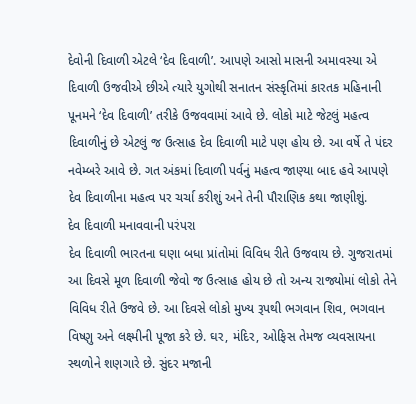દેવોની દિવાળી એટલે ‘દેવ દિવાળી’. આપણે આસો માસની અમાવસ્યા એ દિવાળી ઉજવીએ છીએ ત્યારે યુગોથી સનાતન સંસ્કૃતિમાં કારતક મહિનાની પૂનમને ‘દેવ દિવાળી’ તરીકે ઉજવવામાં આવે છે. લોકો માટે જેટલું મહત્વ દિવાળીનું છે એટલું જ ઉત્સાહ દેવ દિવાળી માટે પણ હોય છે. આ વર્ષે તે પંદર નવેમ્બરે આવે છે. ગત અંકમાં દિવાળી પર્વનું મહત્વ જાણ્યા બાદ હવે આપણે દેવ દિવાળીના મહત્વ પર ચર્ચા કરીશું અને તેની પૌરાણિક કથા જાણીશું.
દેવ દિવાળી મનાવવાની પરંપરા
દેવ દિવાળી ભારતના ઘણા બધા પ્રાંતોમાં વિવિધ રીતે ઉજવાય છે. ગુજરાતમાં આ દિવસે મૂળ દિવાળી જેવો જ ઉત્સાહ હોય છે તો અન્ય રાજ્યોમાં લોકો તેને વિવિધ રીતે ઉજવે છે. આ દિવસે લોકો મુખ્ય રૂપથી ભગવાન શિવ, ભગવાન વિષ્ણુ અને લક્ષ્મીની પૂજા કરે છે. ઘર, મંદિર, ઓફિસ તેમજ વ્યવસાયના સ્થળોને શણગારે છે. સુંદર મજાની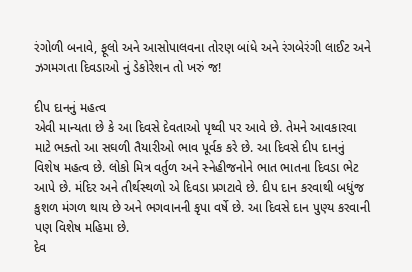રંગોળી બનાવે, ફૂલો અને આસોપાલવના તોરણ બાંધે અને રંગબેરંગી લાઈટ અને ઝગમગતા દિવડાઓ નું ડેકોરેશન તો ખરું જ!

દીપ દાનનું મહત્વ
એવી માન્યતા છે કે આ દિવસે દેવતાઓ પૃથ્વી પર આવે છે. તેમને આવકારવા માટે ભક્તો આ સઘળી તૈયારીઓ ભાવ પૂર્વક કરે છે. આ દિવસે દીપ દાનનું વિશેષ મહત્વ છે. લોકો મિત્ર વર્તુળ અને સ્નેહીજનોને ભાત ભાતના દિવડા ભેટ આપે છે. મંદિર અને તીર્થસ્થળો એ દિવડા પ્રગટાવે છે. દીપ દાન કરવાથી બધુંજ કુશળ મંગળ થાય છે અને ભગવાનની કૃપા વર્ષે છે. આ દિવસે દાન પુણ્ય કરવાની પણ વિશેષ મહિમા છે.
દેવ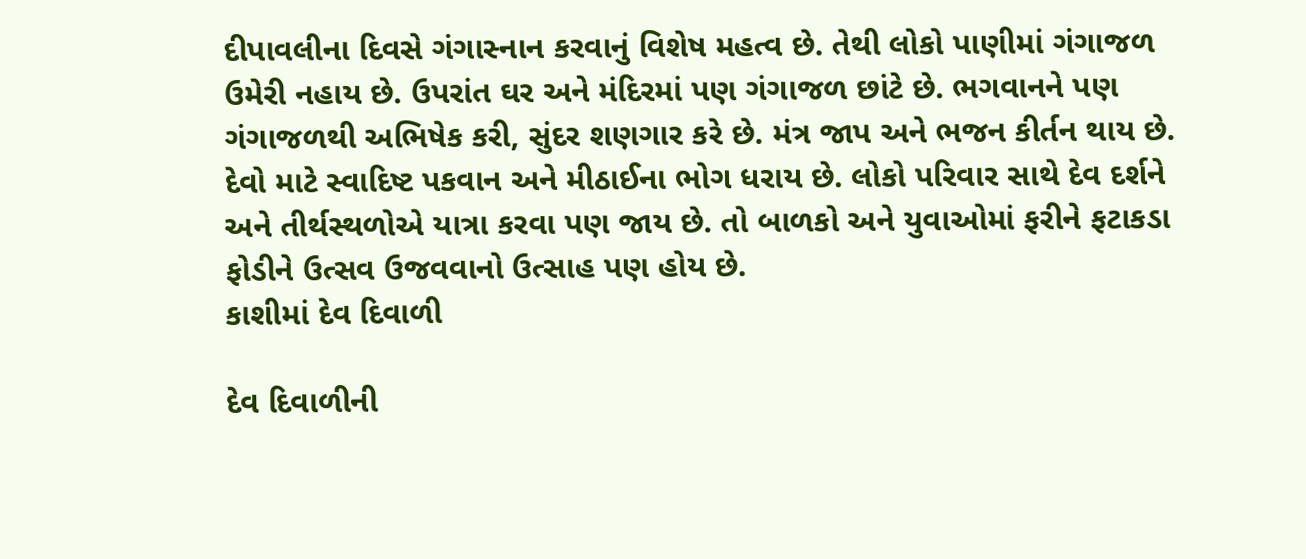દીપાવલીના દિવસે ગંગાસ્નાન કરવાનું વિશેષ મહત્વ છે. તેથી લોકો પાણીમાં ગંગાજળ ઉમેરી નહાય છે. ઉપરાંત ઘર અને મંદિરમાં પણ ગંગાજળ છાંટે છે. ભગવાનને પણ ગંગાજળથી અભિષેક કરી, સુંદર શણગાર કરે છે. મંત્ર જાપ અને ભજન કીર્તન થાય છે. દેવો માટે સ્વાદિષ્ટ પકવાન અને મીઠાઈના ભોગ ધરાય છે. લોકો પરિવાર સાથે દેવ દર્શને અને તીર્થસ્થળોએ યાત્રા કરવા પણ જાય છે. તો બાળકો અને યુવાઓમાં ફરીને ફટાકડા ફોડીને ઉત્સવ ઉજવવાનો ઉત્સાહ પણ હોય છે.
કાશીમાં દેવ દિવાળી

દેવ દિવાળીની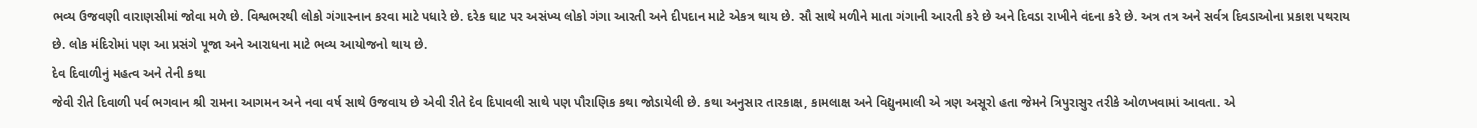ભવ્ય ઉજવણી વારાણસીમાં જોવા મળે છે. વિશ્વભરથી લોકો ગંગાસ્નાન કરવા માટે પધારે છે. દરેક ઘાટ પર અસંખ્ય લોકો ગંગા આરતી અને દીપદાન માટે એકત્ર થાય છે. સૌ સાથે મળીને માતા ગંગાની આરતી કરે છે અને દિવડા રાખીને વંદના કરે છે. અત્ર તત્ર અને સર્વત્ર દિવડાઓના પ્રકાશ પથરાય છે. લોક મંદિરોમાં પણ આ પ્રસંગે પૂજા અને આરાધના માટે ભવ્ય આયોજનો થાય છે.
દેવ દિવાળીનું મહત્વ અને તેની કથા
જેવી રીતે દિવાળી પર્વ ભગવાન શ્રી રામના આગમન અને નવા વર્ષ સાથે ઉજવાય છે એવી રીતે દેવ દિપાવલી સાથે પણ પૌરાણિક કથા જોડાયેલી છે. કથા અનુસાર તારકાક્ષ, કામલાક્ષ અને વિદ્યુનમાલી એ ત્રણ અસૂરો હતા જેમને ત્રિપુરાસુર તરીકે ઓળખવામાં આવતા. એ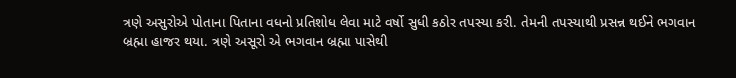ત્રણે અસુરોએ પોતાના પિતાના વધનો પ્રતિશોધ લેવા માટે વર્ષો સુધી કઠોર તપસ્યા કરી. તેમની તપસ્યાથી પ્રસન્ન થઈને ભગવાન બ્રહ્મા હાજર થયા. ત્રણે અસૂરો એ ભગવાન બ્રહ્મા પાસેથી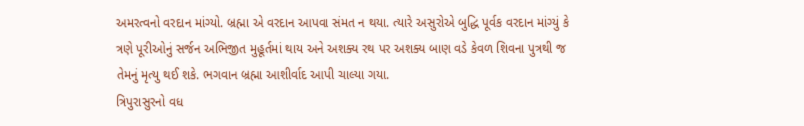અમરત્વનો વરદાન માંગ્યો. બ્રહ્મા એ વરદાન આપવા સંમત ન થયા. ત્યારે અસુરોએ બુદ્ધિ પૂર્વક વરદાન માંગ્યું કે ત્રણે પૂરીઓનું સર્જન અભિજીત મુહૂર્તમાં થાય અને અશક્ય રથ પર અશક્ય બાણ વડે કેવળ શિવના પુત્રથી જ તેમનું મૃત્યુ થઈ શકે. ભગવાન બ્રહ્મા આશીર્વાદ આપી ચાલ્યા ગયા.
ત્રિપુરાસુરનો વધ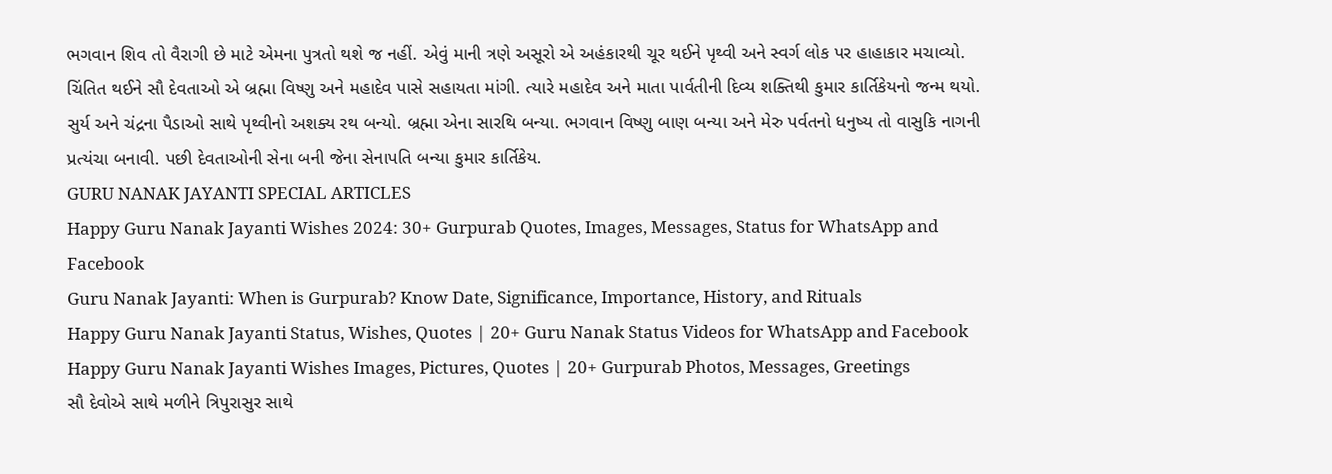ભગવાન શિવ તો વૈરાગી છે માટે એમના પુત્રતો થશે જ નહીં. એવું માની ત્રણે અસૂરો એ અહંકારથી ચૂર થઈને પૃથ્વી અને સ્વર્ગ લોક પર હાહાકાર મચાવ્યો. ચિંતિત થઈને સૌ દેવતાઓ એ બ્રહ્મા વિષ્ણુ અને મહાદેવ પાસે સહાયતા માંગી. ત્યારે મહાદેવ અને માતા પાર્વતીની દિવ્ય શક્તિથી કુમાર કાર્તિકેયનો જન્મ થયો. સુર્ય અને ચંદ્રના પૈડાઓ સાથે પૃથ્વીનો અશક્ય રથ બન્યો. બ્રહ્મા એના સારથિ બન્યા. ભગવાન વિષ્ણુ બાણ બન્યા અને મેરુ પર્વતનો ધનુષ્ય તો વાસુકિ નાગની પ્રત્યંચા બનાવી. પછી દેવતાઓની સેના બની જેના સેનાપતિ બન્યા કુમાર કાર્તિકેય.
GURU NANAK JAYANTI SPECIAL ARTICLES
Happy Guru Nanak Jayanti Wishes 2024: 30+ Gurpurab Quotes, Images, Messages, Status for WhatsApp and Facebook
Guru Nanak Jayanti: When is Gurpurab? Know Date, Significance, Importance, History, and Rituals
Happy Guru Nanak Jayanti Status, Wishes, Quotes | 20+ Guru Nanak Status Videos for WhatsApp and Facebook
Happy Guru Nanak Jayanti Wishes Images, Pictures, Quotes | 20+ Gurpurab Photos, Messages, Greetings
સૌ દેવોએ સાથે મળીને ત્રિપુરાસુર સાથે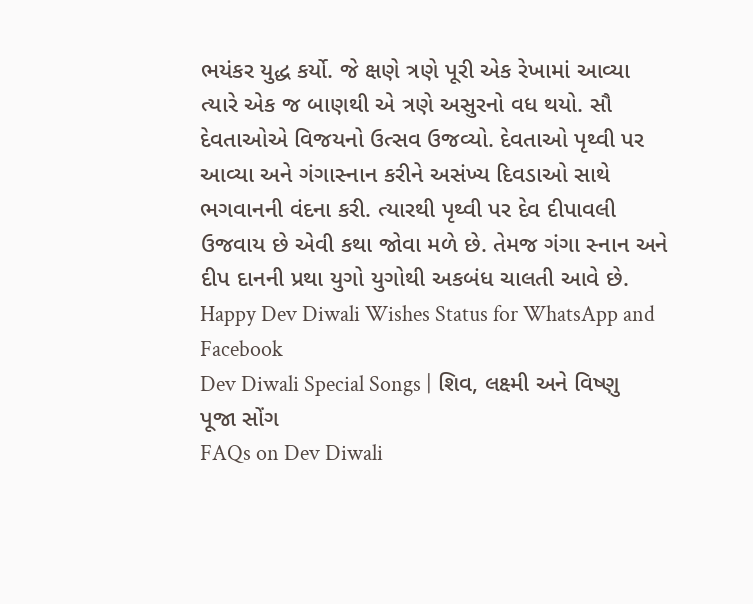ભયંકર યુદ્ધ કર્યો. જે ક્ષણે ત્રણે પૂરી એક રેખામાં આવ્યા ત્યારે એક જ બાણથી એ ત્રણે અસુરનો વધ થયો. સૌ દેવતાઓએ વિજયનો ઉત્સવ ઉજવ્યો. દેવતાઓ પૃથ્વી પર આવ્યા અને ગંગાસ્નાન કરીને અસંખ્ય દિવડાઓ સાથે ભગવાનની વંદના કરી. ત્યારથી પૃથ્વી પર દેવ દીપાવલી ઉજવાય છે એવી કથા જોવા મળે છે. તેમજ ગંગા સ્નાન અને દીપ દાનની પ્રથા યુગો યુગોથી અકબંધ ચાલતી આવે છે.
Happy Dev Diwali Wishes Status for WhatsApp and Facebook
Dev Diwali Special Songs | શિવ, લક્ષ્મી અને વિષ્ણુ પૂજા સોંગ
FAQs on Dev Diwali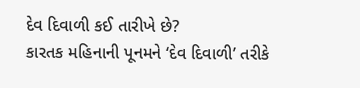દેવ દિવાળી કઈ તારીખે છે?
કારતક મહિનાની પૂનમને ‘દેવ દિવાળી’ તરીકે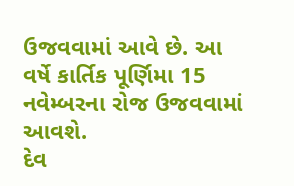ઉજવવામાં આવે છે. આ વર્ષે કાર્તિક પૂર્ણિમા 15 નવેમ્બરના રોજ ઉજવવામાં આવશે.
દેવ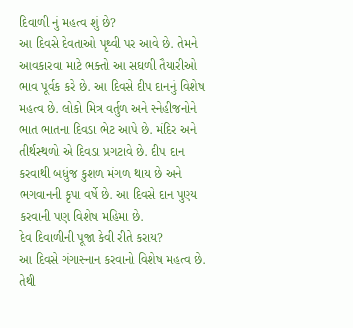દિવાળી નું મહત્વ શું છે?
આ દિવસે દેવતાઓ પૃથ્વી પર આવે છે. તેમને આવકારવા માટે ભક્તો આ સઘળી તૈયારીઓ ભાવ પૂર્વક કરે છે. આ દિવસે દીપ દાનનું વિશેષ મહત્વ છે. લોકો મિત્ર વર્તુળ અને સ્નેહીજનોને ભાત ભાતના દિવડા ભેટ આપે છે. મંદિર અને તીર્થસ્થળો એ દિવડા પ્રગટાવે છે. દીપ દાન કરવાથી બધુંજ કુશળ મંગળ થાય છે અને ભગવાનની કૃપા વર્ષે છે. આ દિવસે દાન પુણ્ય કરવાની પણ વિશેષ મહિમા છે.
દેવ દિવાળીની પૂજા કેવી રીતે કરાય?
આ દિવસે ગંગાસ્નાન કરવાનો વિશેષ મહત્વ છે. તેથી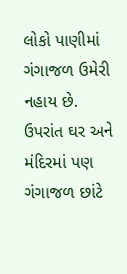લોકો પાણીમાં ગંગાજળ ઉમેરી નહાય છે. ઉપરાંત ઘર અને મંદિરમાં પણ ગંગાજળ છાંટે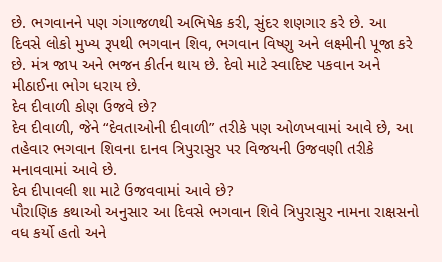છે. ભગવાનને પણ ગંગાજળથી અભિષેક કરી, સુંદર શણગાર કરે છે. આ દિવસે લોકો મુખ્ય રૂપથી ભગવાન શિવ, ભગવાન વિષ્ણુ અને લક્ષ્મીની પૂજા કરે છે. મંત્ર જાપ અને ભજન કીર્તન થાય છે. દેવો માટે સ્વાદિષ્ટ પકવાન અને મીઠાઈના ભોગ ધરાય છે.
દેવ દીવાળી કોણ ઉજવે છે?
દેવ દીવાળી, જેને “દેવતાઓની દીવાળી” તરીકે પણ ઓળખવામાં આવે છે, આ તહેવાર ભગવાન શિવના દાનવ ત્રિપુરાસુર પર વિજયની ઉજવણી તરીકે મનાવવામાં આવે છે.
દેવ દીપાવલી શા માટે ઉજવવામાં આવે છે?
પૌરાણિક કથાઓ અનુસાર આ દિવસે ભગવાન શિવે ત્રિપુરાસુર નામના રાક્ષસનો વધ કર્યો હતો અને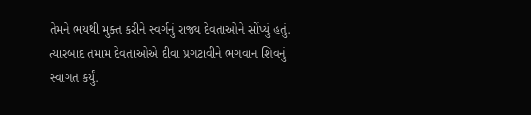તેમને ભયથી મુક્ત કરીને સ્વર્ગનું રાજ્ય દેવતાઓને સોંપ્યું હતું. ત્યારબાદ તમામ દેવતાઓએ દીવા પ્રગટાવીને ભગવાન શિવનું સ્વાગત કર્યું.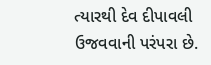ત્યારથી દેવ દીપાવલી ઉજવવાની પરંપરા છે.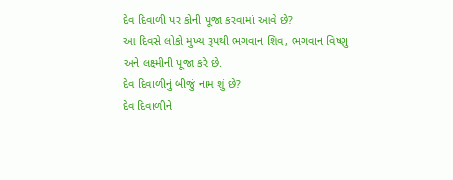દેવ દિવાળી પર કોની પૂજા કરવામાં આવે છે?
આ દિવસે લોકો મુખ્ય રૂપથી ભગવાન શિવ, ભગવાન વિષ્ણુ અને લક્ષ્મીની પૂજા કરે છે.
દેવ દિવાળીનું બીજું નામ શું છે?
દેવ દિવાળીને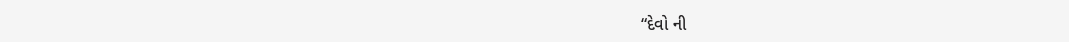“દેવો ની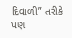દિવાળી” તરીકે પણ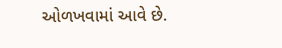ઓળખવામાં આવે છે.